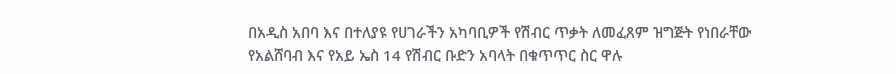በአዲስ አበባ እና በተለያዩ የሀገራችን አካባቢዎች የሽብር ጥቃት ለመፈጸም ዝግጅት የነበራቸው የአልሸባብ እና የአይ ኤስ 14 የሽብር ቡድን አባላት በቁጥጥር ስር ዋሉ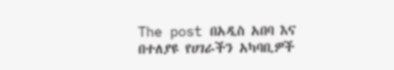The post በአዲስ አበባ እና በተለያዩ የሀገራችን አካባቢዎች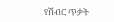የሽብር ጥቃት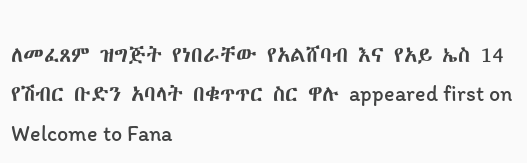ለመፈጸም ዝግጅት የነበራቸው የአልሸባብ እና የአይ ኤስ 14 የሽብር ቡድን አባላት በቁጥጥር ስር ዋሉ appeared first on Welcome to Fana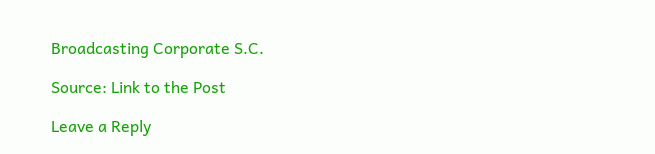Broadcasting Corporate S.C.

Source: Link to the Post

Leave a Reply